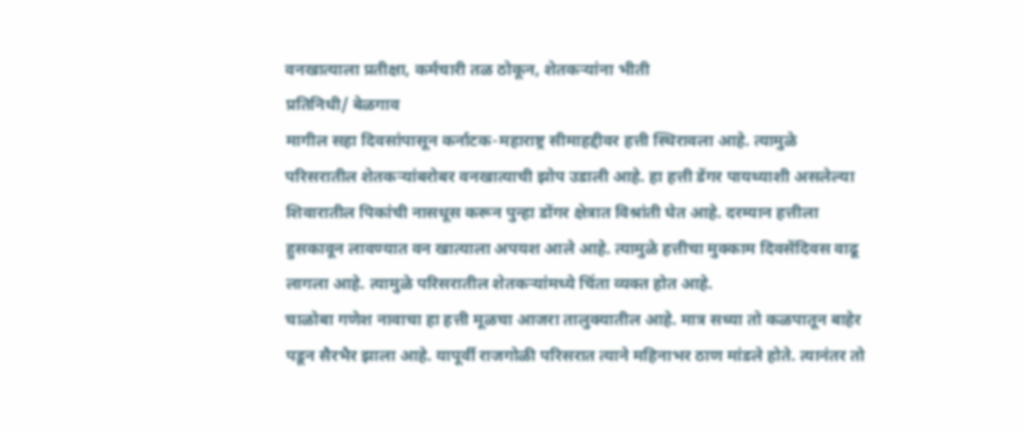वनखात्याला प्रतीक्षा, कर्मचारी तळ ठोकून, शेतकऱ्यांना भीती
प्रतिनिधी/ बेळगाव
मागील सहा दिवसांपासून कर्नाटक-महाराष्ट्र सीमाहद्दीवर हत्ती स्थिरावला आहे. त्यामुळे परिसरातील शेतकऱ्यांबरोबर वनखात्याची झोप उडाली आहे. हा हत्ती डेंगर पायथ्याशी असलेल्या शिवारातील पिकांची नासधूस करून पुन्हा डोंगर क्षेत्रात विश्रांती घेत आहे. दरम्यान हत्तीला हुसकावून लावण्यात वन खात्याला अपयश आले आहे. त्यामुळे हत्तीचा मुक्काम दिवसेंदिवस वाढू लागला आहे. त्यामुळे परिसरातील शेतकऱ्यांमध्ये चिंता व्यक्त होत आहे.
चाळोबा गणेश नावाचा हा हत्ती मूळचा आजरा तालुक्यातील आहे. मात्र सध्या तो कळपातून बाहेर पडून सैरभैर झाला आहे. यापूर्वी राजगोळी परिसरात त्याने महिनाभर ठाण मांडले होते. त्यानंतर तो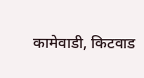कामेवाडी, किटवाड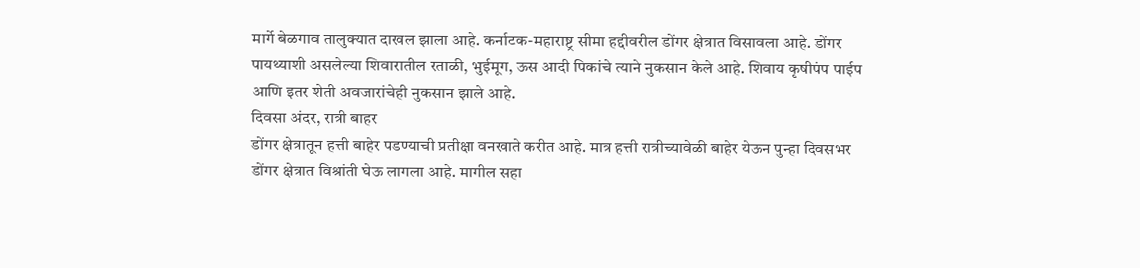मार्गे बेळगाव तालुक्यात दाखल झाला आहे. कर्नाटक-महाराष्ट्र सीमा हद्दीवरील डोंगर क्षेत्रात विसावला आहे. डोंगर पायथ्याशी असलेल्या शिवारातील रताळी, भुईमूग, ऊस आदी पिकांचे त्याने नुकसान केले आहे. शिवाय कृषीपंप पाईप आणि इतर शेती अवजारांचेही नुकसान झाले आहे.
दिवसा अंदर, रात्री बाहर
डोंगर क्षेत्रातून हत्ती बाहेर पडण्याची प्रतीक्षा वनखाते करीत आहे. मात्र हत्ती रात्रीच्यावेळी बाहेर येऊन पुन्हा दिवसभर डोंगर क्षेत्रात विश्रांती घेऊ लागला आहे. मागील सहा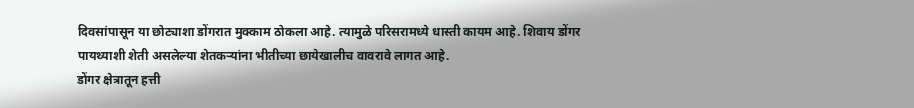दिवसांपासून या छोट्याशा डोंगरात मुक्काम ठोकला आहे. त्यामुळे परिसरामध्ये धास्ती कायम आहे. शिवाय डोंगर पायथ्याशी शेती असलेल्या शेतकऱ्यांना भीतीच्या छायेखालीच वावरावे लागत आहे.
डोंगर क्षेत्रातून हत्ती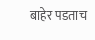बाहेर पडताच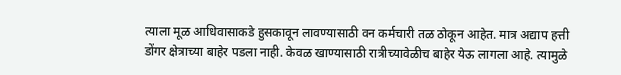त्याला मूळ आधिवासाकडे हुसकावून लावण्यासाठी वन कर्मचारी तळ ठोकून आहेत. मात्र अद्याप हत्ती डोंगर क्षेत्राच्या बाहेर पडला नाही. केवळ खाण्यासाठी रात्रीच्यावेळीच बाहेर येऊ लागला आहे. त्यामुळे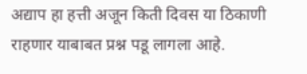अद्याप हा हत्ती अजून किती दिवस या ठिकाणी राहणार याबाबत प्रश्न पडू लागला आहे.